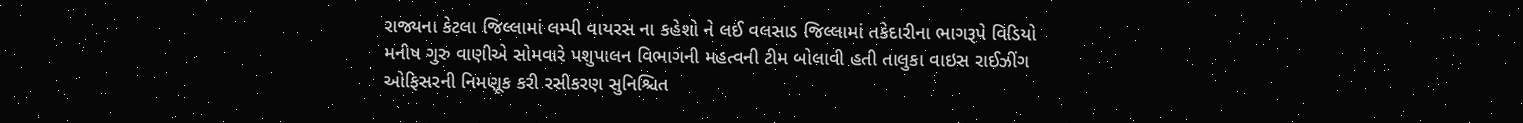રાજ્યના કેટલા જિલ્લામાં લમ્પી વાયરસ ના કહેશો ને લઈ વલસાડ જિલ્લામાં તકેદારીના ભાગરૂપે વિડિયો મનીષ ગુરુ વાણીએ સોમવારે પશુપાલન વિભાગની મહત્વની ટીમ બોલાવી હતી તાલુકા વાઇસ રાઈઝીંગ ઓફિસરની નિમણૂક કરી રસીકરણ સુનિશ્ચિત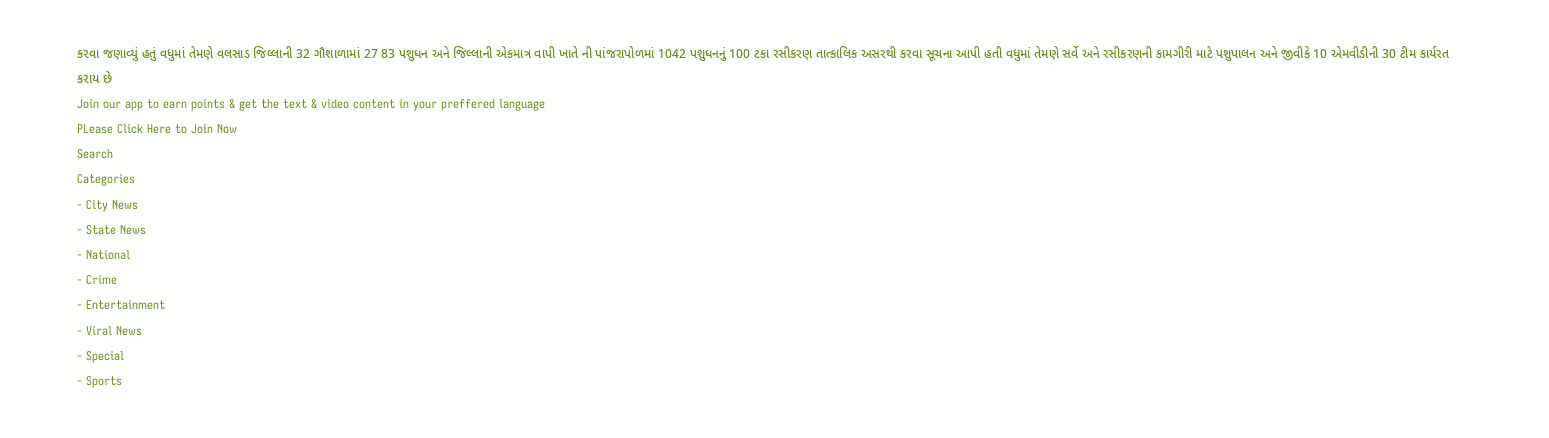કરવા જણાવ્યું હતું વધુમાં તેમણે વલસાડ જિલ્લાની 32 ગૌશાળામાં 27 83 પશુધન અને જિલ્લાની એકમાત્ર વાપી ખાતે ની પાંજરાપોળમાં 1042 પશુધનનું 100 ટકા રસીકરણ તાત્કાલિક અસરથી કરવા સૂચના આપી હતી વધુમાં તેમણે સર્વે અને રસીકરણની કામગીરી માટે પશુપાલન અને જીવીકે 10 એમવીડીની 30 ટીમ કાર્યરત કરાય છે
Join our app to earn points & get the text & video content in your preffered language
PLease Click Here to Join Now
Search
Categories
- City News
- State News
- National
- Crime
- Entertainment
- Viral News
- Special
- Sports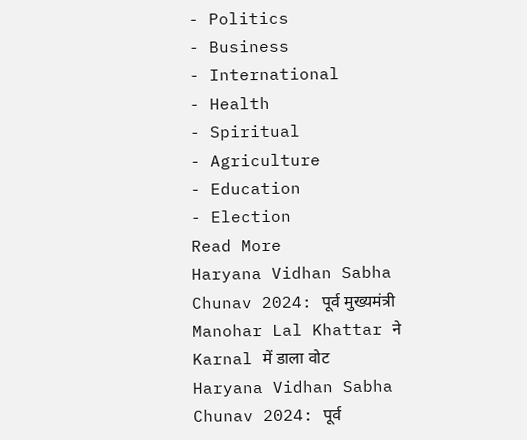- Politics
- Business
- International
- Health
- Spiritual
- Agriculture
- Education
- Election
Read More
Haryana Vidhan Sabha Chunav 2024: पूर्व मुख्यमंत्री Manohar Lal Khattar ने Karnal में डाला वोट
Haryana Vidhan Sabha Chunav 2024: पूर्व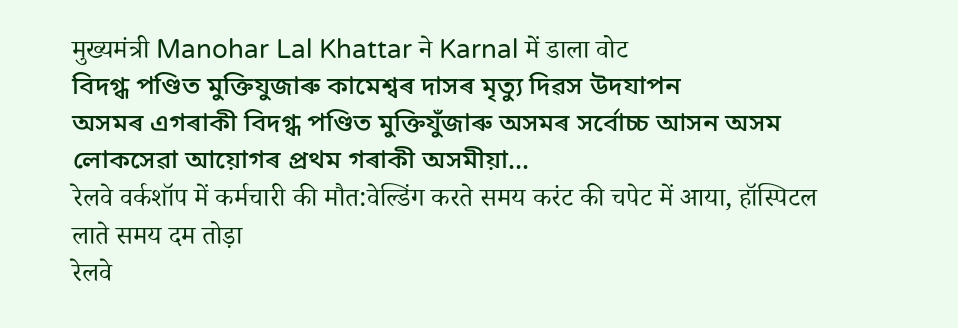मुख्यमंत्री Manohar Lal Khattar ने Karnal में डाला वोट
বিদগ্ধ পণ্ডিত মুক্তিযুজাৰু কামেশ্বৰ দাসৰ মৃত্যু দিৱস উদযাপন
অসমৰ এগৰাকী বিদগ্ধ পণ্ডিত মুক্তিযুঁজাৰু অসমৰ সৰ্বোচ্চ আসন অসম লোকসেৱা আয়োগৰ প্ৰথম গৰাকী অসমীয়া...
रेलवे वर्कशॉप में कर्मचारी की मौत:वेल्डिंग करते समय करंट की चपेट में आया, हॉस्पिटल लाते समय दम तोड़ा
रेलवे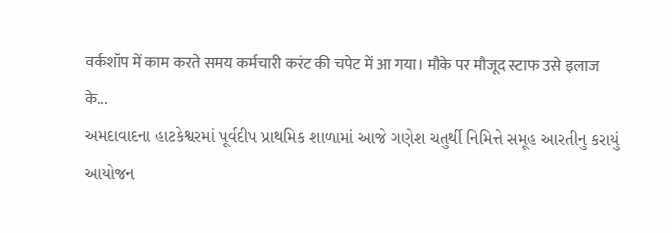वर्कशॉप में काम करते समय कर्मचारी करंट की चपेट में आ गया। मौके पर मौजूद स्टाफ उसे इलाज के...
અમદાવાદના હાટકેશ્વરમાં પૂર્વદીપ પ્રાથમિક શાળામાં આજે ગણેશ ચતુર્થી નિમિત્તે સમૂહ આરતીનુ કરાયું આયોજન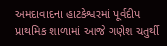અમદાવાદના હાટકેશ્વરમાં પૂર્વદીપ પ્રાથમિક શાળામાં આજે ગણેશ ચતુર્થી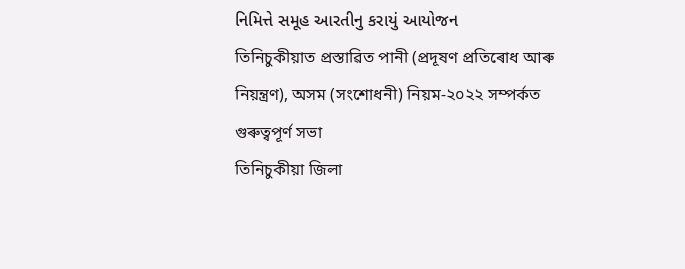નિમિત્તે સમૂહ આરતીનુ કરાયું આયોજન
তিনিচুকীয়াত প্ৰস্তাৱিত পানী (প্ৰদূষণ প্ৰতিৰোধ আৰু নিয়ন্ত্ৰণ), অসম (সংশোধনী) নিয়ম-২০২২ সম্পৰ্কত গুৰুত্বপূৰ্ণ সভা
তিনিচুকীয়া জিলা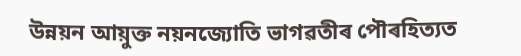উন্নয়ন আয়ুক্ত নয়নজ্যোতি ভাগৱতীৰ পৌৰহিত্যত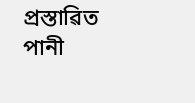প্ৰস্তাৱিত পানী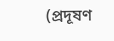(প্ৰদূষণ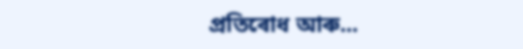প্ৰতিৰোধ আৰু...